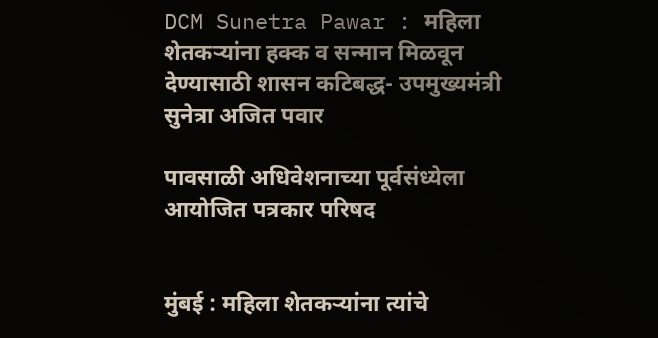DCM Sunetra Pawar : महिला शेतकऱ्यांना हक्क व सन्मान मिळवून देण्यासाठी शासन कटिबद्ध- उपमुख्यमंत्री सुनेत्रा अजित पवार

पावसाळी अधिवेशनाच्या पूर्वसंध्येला आयोजित पत्रकार परिषद


मुंबई : महिला शेतकऱ्यांना त्यांचे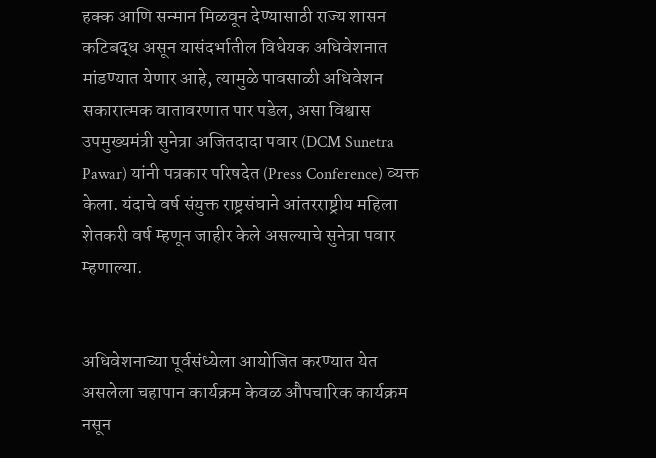हक्क आणि सन्मान मिळवून देण्यासाठी राज्य शासन कटिबद्ध असून यासंदर्भातील विधेयक अधिवेशनात मांडण्यात येणार आहे, त्यामुळे पावसाळी अधिवेशन सकारात्मक वातावरणात पार पडेल, असा विश्वास उपमुख्यमंत्री सुनेत्रा अजितदादा पवार (DCM Sunetra Pawar) यांनी पत्रकार परिषदेत (Press Conference) व्यक्त केला. यंदाचे वर्ष संयुक्त राष्ट्रसंघाने आंतरराष्ट्रीय महिला शेतकरी वर्ष म्हणून जाहीर केले असल्याचे सुनेत्रा पवार म्हणाल्या.


अधिवेशनाच्या पूर्वसंध्येला आयोजित करण्यात येत असलेला चहापान कार्यक्रम केवळ औपचारिक कार्यक्रम नसून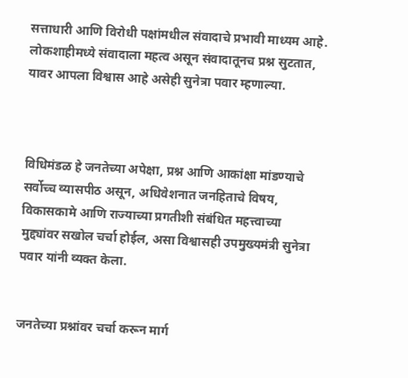सत्ताधारी आणि विरोधी पक्षांमधील संवादाचे प्रभावी माध्यम आहे. लोकशाहीमध्ये संवादाला महत्व असून संवादातूनच प्रश्न सुटतात, यावर आपला विश्वास आहे असेही सुनेत्रा पवार म्हणाल्या.



विधिमंडळ हे जनतेच्या अपेक्षा, प्रश्न आणि आकांक्षा मांडण्याचे सर्वोच्च व्यासपीठ असून, अधिवेशनात जनहिताचे विषय, विकासकामे आणि राज्याच्या प्रगतीशी संबंधित महत्त्वाच्या मुद्द्यांवर सखोल चर्चा होईल, असा विश्वासही उपमुख्यमंत्री सुनेत्रा पवार यांनी व्यक्त केला.


जनतेच्या प्रश्नांवर चर्चा करून मार्ग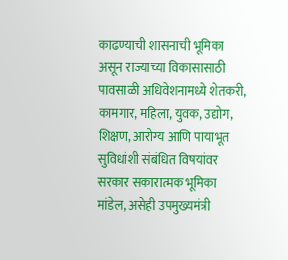काढण्याची शासनाची भूमिका असून राज्याच्या विकासासाठी पावसाळी अधिवेशनामध्ये शेतकरी, कामगार, महिला, युवक, उद्योग, शिक्षण, आरोग्य आणि पायाभूत सुविधांशी संबंधित विषयांवर सरकार सकारात्मक भूमिका मांडेल, असेही उपमुख्यमंत्री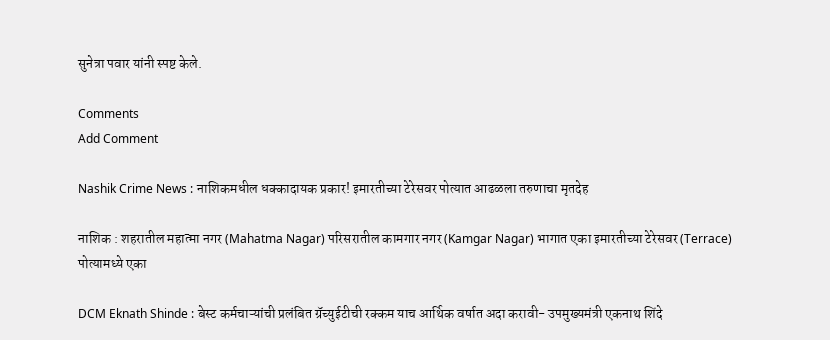सुनेत्रा पवार यांनी स्पष्ट केले.

Comments
Add Comment

Nashik Crime News : नाशिकमधील धक्कादायक प्रकार! इमारतीच्या टेरेसवर पोत्यात आढळला तरुणाचा मृतदेह

नाशिक : शहरातील महात्मा नगर (Mahatma Nagar) परिसरातील कामगार नगर (Kamgar Nagar) भागात एका इमारतीच्या टेरेसवर (Terrace) पोत्यामध्ये एका

DCM Eknath Shinde : बेस्ट कर्मचाऱ्यांची प्रलंबित ग्रॅच्युईटीची रक्कम याच आर्थिक वर्षात अदा करावी- उपमुख्यमंत्री एकनाथ शिंदे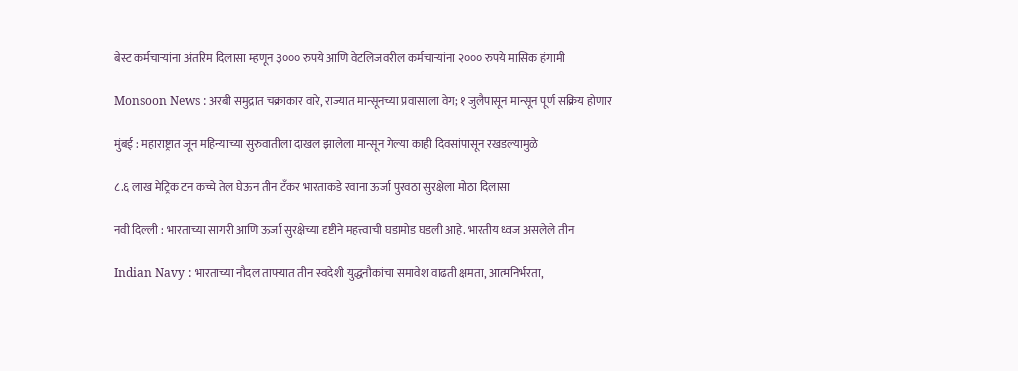बेस्ट कर्मचाऱ्यांना अंतरिम दिलासा म्हणून ३००० रुपये आणि वेटलिजवरील कर्मचाऱ्यांना २००० रुपये मासिक हंगामी

Monsoon News : अरबी समुद्रात चक्राकार वारे, राज्यात मान्सूनच्या प्रवासाला वेग; १ जुलैपासून मान्सून पूर्ण सक्रिय होणार

मुंबई : महाराष्ट्रात जून महिन्याच्या सुरुवातीला दाखल झालेला मान्सून गेल्या काही दिवसांपासून रखडल्यामुळे

८.६ लाख मेट्रिक टन कच्चे तेल घेऊन तीन टँकर भारताकडे रवाना ऊर्जा पुरवठा सुरक्षेला मोठा दिलासा

नवी दिल्ली : भारताच्या सागरी आणि ऊर्जा सुरक्षेच्या दृष्टीने महत्त्वाची घडामोड घडली आहे. भारतीय ध्वज असलेले तीन

Indian Navy : भारताच्या नौदल ताफ्यात तीन स्वदेशी युद्धनौकांचा समावेश वाढती क्षमता, आत्मनिर्भरता,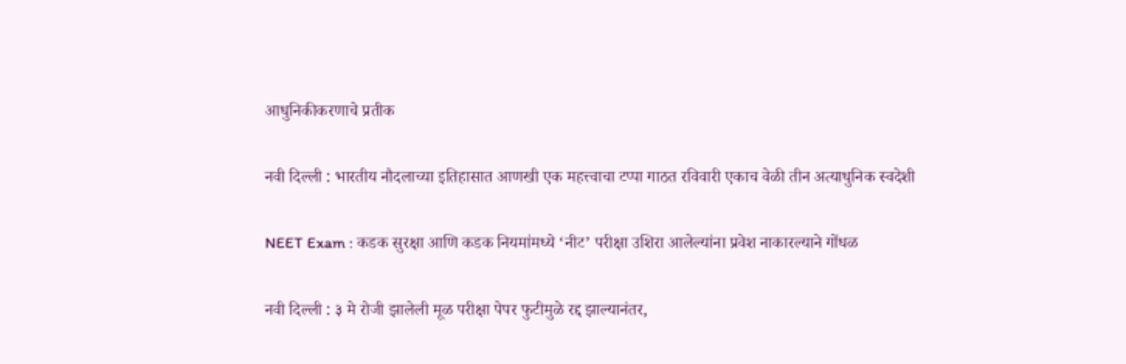आधुनिकीकरणाचे प्रतीक

नवी दिल्ली : भारतीय नौदलाच्या इतिहासात आणखी एक महत्त्वाचा टप्पा गाठत रविवारी एकाच वेळी तीन अत्याधुनिक स्वदेशी

NEET Exam : कडक सुरक्षा आणि कडक नियमांमध्ये ‘नीट’ परीक्षा उशिरा आलेल्यांना प्रवेश नाकारल्याने गोंधळ

नवी दिल्ली : ३ मे रोजी झालेली मूळ परीक्षा पेपर फुटीमुळे रद्द झाल्यानंतर,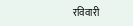रविवारी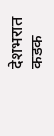देशभरात कडक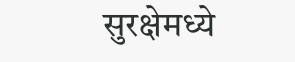सुरक्षेमध्ये